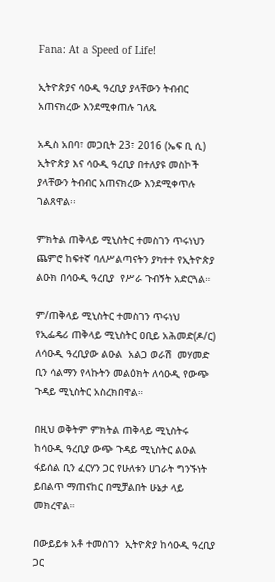Fana: At a Speed of Life!

ኢትዮጵያና ሳዑዲ ዓረቢያ ያላቸውን ትብብር አጠናክረው እንደሚቀጠሉ ገለጹ

አዲስ አበባ፣ መጋቢት 23፣ 2016 (ኤፍ ቢ ሲ) ኢትዮጵያ እና ሳዑዲ ዓረቢያ በተለያዩ መስኮች ያላቸውን ትብብር አጠናክረው እንደሚቀጥሉ ገልጸዋል፡፡

ምክትል ጠቅላይ ሚኒስትር ተመስገን ጥሩነህን ጨምሮ ከፍተኛ ባለሥልጣናትን ያካተተ የኢትዮጵያ ልዑክ በሳዑዲ ዓረቢያ  የሥራ ጉብኝት አድርጓል።

ም/ጠቅላይ ሚኒስትር ተመስገን ጥሩነህ  የኢፌዴሪ ጠቅላይ ሚኒስትር ዐቢይ አሕመድ(ዶ/ር) ለሳዑዲ ዓረቢያው ልዑል  አልጋ ወራሽ  መሃመድ ቢን ሳልማን የላኩትን መልዕክት ለሳዑዲ የውጭ ጉዳይ ሚኒስትር አስረክበዋል።

በዚህ ወቅትም ምክትል ጠቅላይ ሚኒስትሩ ከሳዑዲ ዓረቢያ ውጭ ጉዳይ ሚኒስትር ልዑል ፋይሰል ቢን ፈርሃን ጋር የሁለቱን ሀገራት ግንኙነት ይበልጥ ማጠናከር በሚቻልበት ሁኔታ ላይ መክረዋል።

በውይይቱ አቶ ተመስገን  ኢትዮጵያ ከሳዑዲ ዓረቢያ ጋር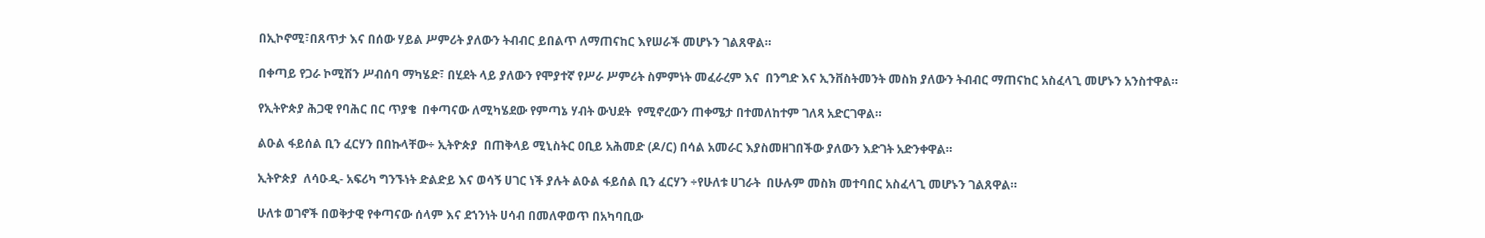በኢኮኖሚ፣በጸጥታ እና በሰው ሃይል ሥምሪት ያለውን ትብብር ይበልጥ ለማጠናከር እየሠራች መሆኑን ገልጸዋል።

በቀጣይ የጋራ ኮሚሽን ሥብሰባ ማካሄድ፣ በሂደት ላይ ያለውን የሞያተኛ የሥራ ሥምሪት ስምምነት መፈራረም እና  በንግድ እና ኢንቨስትመንት መስክ ያለውን ትብብር ማጠናከር አስፈላጊ መሆኑን አንስተዋል።

የኢትዮጵያ ሕጋዊ የባሕር በር ጥያቄ  በቀጣናው ለሚካሄደው የምጣኔ ሃብት ውህደት  የሚኖረውን ጠቀሜታ በተመለከተም ገለጻ አድርገዋል።

ልዑል ፋይሰል ቢን ፈርሃን በበኩላቸው÷ ኢትዮጵያ  በጠቅላይ ሚኒስትር ዐቢይ አሕመድ (ዶ/ር) በሳል አመራር እያስመዘገበችው ያለውን እድገት አድንቀዋል።

ኢትዮጵያ  ለሳዑዲ- አፍሪካ ግንኙነት ድልድይ እና ወሳኝ ሀገር ነች ያሉት ልዑል ፋይሰል ቢን ፈርሃን ÷የሁለቱ ሀገራት  በሁሉም መስክ መተባበር አስፈላጊ መሆኑን ገልጸዋል።

ሁለቱ ወገኖች በወቅታዊ የቀጣናው ሰላም እና ደኀንነት ሀሳብ በመለዋወጥ በአካባቢው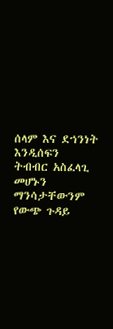ሰላም እና ደኀንነት እንዲሰፍን   ትብብር አስፈላጊ መሆኑን ማንሳታቸውንም የውጭ ጉዳይ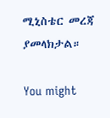ሚኒስቴር መረጃ ያመላክታል።

You might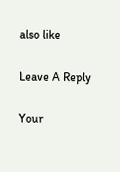also like

Leave A Reply

Your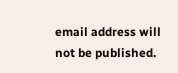email address will not be published.